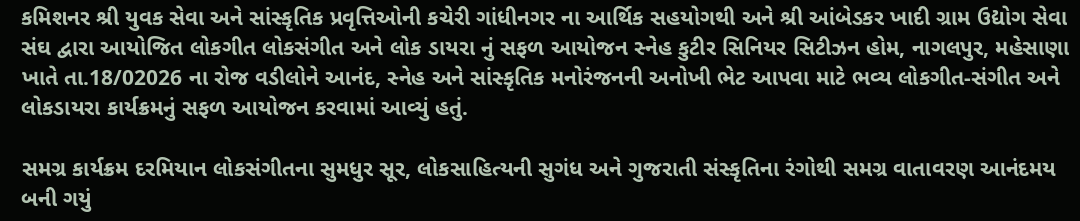કમિશનર શ્રી યુવક સેવા અને સાંસ્કૃતિક પ્રવૃત્તિઓની કચેરી ગાંધીનગર ના આર્થિક સહયોગથી અને શ્રી આંબેડકર ખાદી ગ્રામ ઉદ્યોગ સેવા સંઘ દ્વારા આયોજિત લોકગીત લોકસંગીત અને લોક ડાયરા નું સફળ આયોજન સ્નેહ કુટીર સિનિયર સિટીઝન હોમ, નાગલપુર, મહેસાણા ખાતે તા.18/02026 ના રોજ વડીલોને આનંદ, સ્નેહ અને સાંસ્કૃતિક મનોરંજનની અનોખી ભેટ આપવા માટે ભવ્ય લોકગીત-સંગીત અને લોકડાયરા કાર્યક્રમનું સફળ આયોજન કરવામાં આવ્યું હતું.

સમગ્ર કાર્યક્રમ દરમિયાન લોકસંગીતના સુમધુર સૂર, લોકસાહિત્યની સુગંધ અને ગુજરાતી સંસ્કૃતિના રંગોથી સમગ્ર વાતાવરણ આનંદમય બની ગયું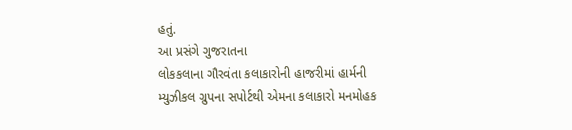હતું.
આ પ્રસંગે ગુજરાતના
લોકકલાના ગૌરવંતા કલાકારોની હાજરીમાં હાર્મની મ્યુઝીકલ ગ્રુપના સપોર્ટથી એમના કલાકારો મનમોહક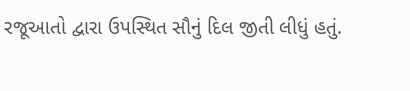રજૂઆતો દ્વારા ઉપસ્થિત સૌનું દિલ જીતી લીધું હતું.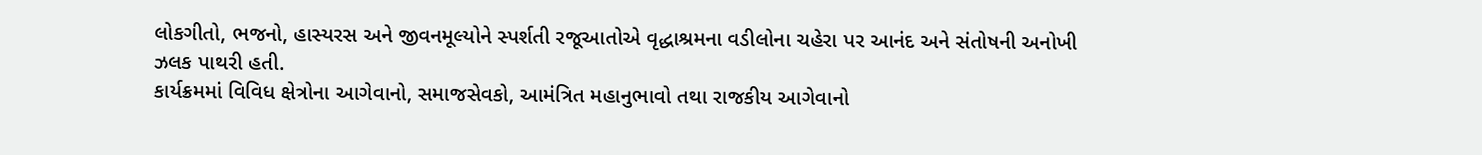લોકગીતો, ભજનો, હાસ્યરસ અને જીવનમૂલ્યોને સ્પર્શતી રજૂઆતોએ વૃદ્ધાશ્રમના વડીલોના ચહેરા પર આનંદ અને સંતોષની અનોખી ઝલક પાથરી હતી.
કાર્યક્રમમાં વિવિધ ક્ષેત્રોના આગેવાનો, સમાજસેવકો, આમંત્રિત મહાનુભાવો તથા રાજકીય આગેવાનો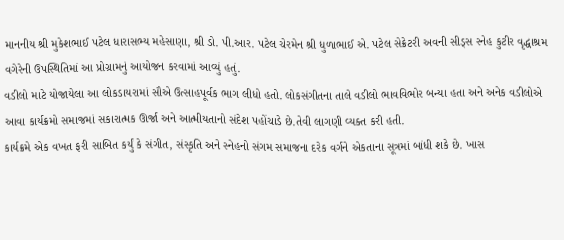માનનીય શ્રી મુકેશભાઈ પટેલ ધારાસભ્ય મહેસાણા, શ્રી ડો. પી.આર. પટેલ ચેરમેન શ્રી ધુળાભાઈ એ. પટેલ સેક્રેટરી અવની સીડ્સ સ્નેહ કુટીર વૃદ્ધાશ્રમ વગેરેની ઉપસ્થિતિમાં આ પ્રોગ્રામનું આયોજન કરવામાં આવ્યું હતું.
વડીલો માટે યોજાયેલા આ લોકડાયરામાં સૌએ ઉત્સાહપૂર્વક ભાગ લીધો હતો. લોકસંગીતના તાલે વડીલો ભાવવિભોર બન્યા હતા અને અનેક વડીલોએ આવા કાર્યક્રમો સમાજમાં સકારાત્મક ઊર્જા અને આત્મીયતાનો સંદેશ પહોંચાડે છે.તેવી લાગણી વ્યક્ત કરી હતી.
કાર્યક્રમે એક વખત ફરી સાબિત કર્યું કે સંગીત, સંસ્કૃતિ અને સ્નેહનો સંગમ સમાજના દરેક વર્ગને એકતાના સૂત્રમાં બાંધી શકે છે. ખાસ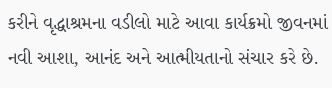કરીને વૃદ્ધાશ્રમના વડીલો માટે આવા કાર્યક્રમો જીવનમાં નવી આશા, આનંદ અને આત્મીયતાનો સંચાર કરે છે.